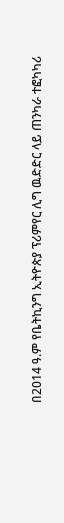በ2014 ዓ.ም የቤትኪንግ ኢትዮጵያ ፕሪምየር ሊግ ዉድድር ላይ ጠንካራ ተፎካካሪ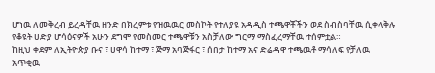ሆነዉ ለመቅረብ ይረዳቸዉ ዘንድ በክረምቱ የዝዉዉር መስኮት የተለያዩ አዳዲስ ተጫዋቾችን ወደ ስብስባቸዉ ሲቀላቅሉ የቆዩት ሀድያ ሆሳዕናዎች አሁን ደግሞ የመስመር ተጫዋቹን አስቻለው ግርማ ማስፈረማቸዉ ተሰምቷል።
ከዚህ ቀደም ለኢትዮጵያ ቡና ፣ ሀዋሳ ከተማ ፣ ጅማ አባጅፋር ፣ ሰበታ ከተማ አና ድሬዳዋ ተጫዉቶ ማሳለፍ የቻለዉ አጥቂዉ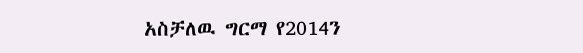አስቻለዉ ግርማ የ2014ን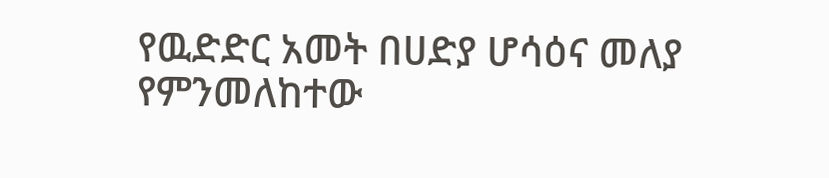የዉድድር አመት በሀድያ ሆሳዕና መለያ የምንመለከተው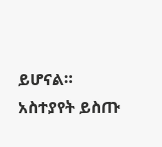ይሆናል።
አስተያየት ይስጡ